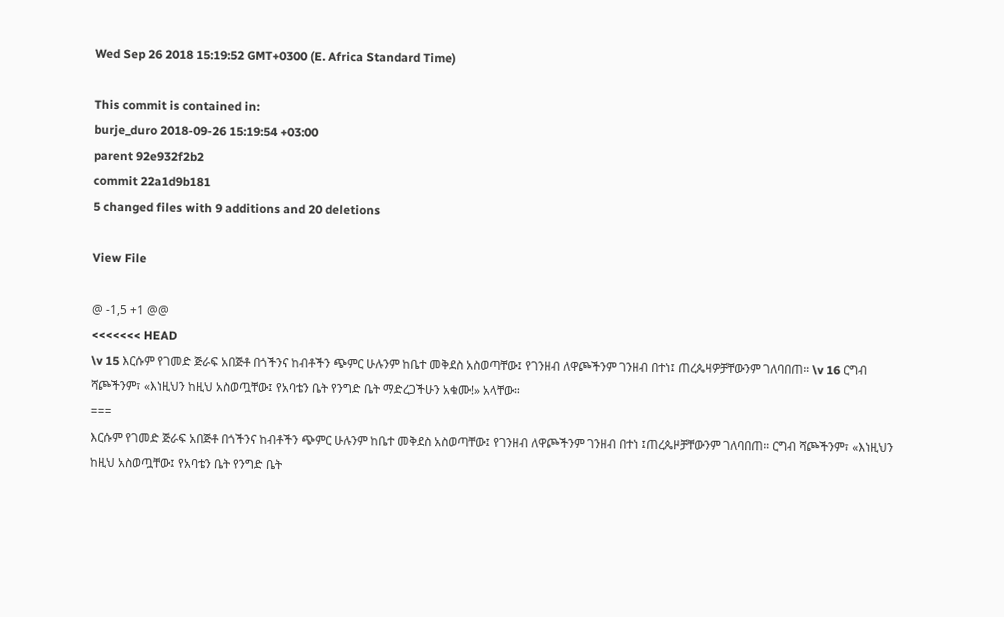Wed Sep 26 2018 15:19:52 GMT+0300 (E. Africa Standard Time)

This commit is contained in:
burje_duro 2018-09-26 15:19:54 +03:00
parent 92e932f2b2
commit 22a1d9b181
5 changed files with 9 additions and 20 deletions

View File

@ -1,5 +1 @@
<<<<<<< HEAD
\v 15 እርሱም የገመድ ጅራፍ አበጅቶ በጎችንና ከብቶችን ጭምር ሁሉንም ከቤተ መቅደስ አስወጣቸው፤ የገንዘብ ለዋጮችንም ገንዘብ በተነ፤ ጠረጴዛዎቻቸውንም ገለባበጠ። \v 16 ርግብ ሻጮችንም፣ «እነዚህን ከዚህ አስወጧቸው፤ የአባቴን ቤት የንግድ ቤት ማድረጋችሁን አቁሙ!» አላቸው።
===
እርሱም የገመድ ጅራፍ አበጅቶ በጎችንና ከብቶችን ጭምር ሁሉንም ከቤተ መቅደስ አስወጣቸው፤ የገንዘብ ለዋጮችንም ገንዘብ በተነ ፤ጠረጴዞቻቸውንም ገለባበጠ። ርግብ ሻጮችንም፣ «እነዚህን ከዚህ አስወጧቸው፤ የአባቴን ቤት የንግድ ቤት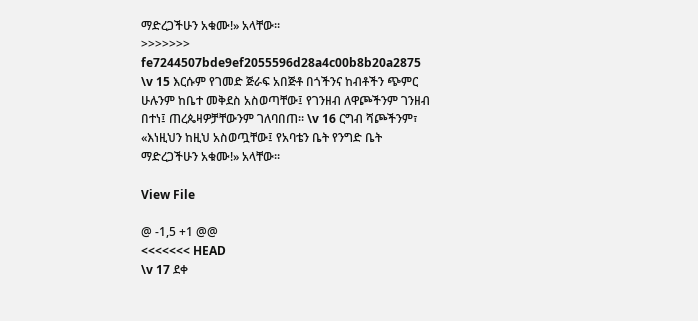ማድረጋችሁን አቁሙ!» አላቸው።
>>>>>>> fe7244507bde9ef2055596d28a4c00b8b20a2875
\v 15 እርሱም የገመድ ጅራፍ አበጅቶ በጎችንና ከብቶችን ጭምር ሁሉንም ከቤተ መቅደስ አስወጣቸው፤ የገንዘብ ለዋጮችንም ገንዘብ በተነ፤ ጠረጴዛዎቻቸውንም ገለባበጠ። \v 16 ርግብ ሻጮችንም፣ «እነዚህን ከዚህ አስወጧቸው፤ የአባቴን ቤት የንግድ ቤት ማድረጋችሁን አቁሙ!» አላቸው።

View File

@ -1,5 +1 @@
<<<<<<< HEAD
\v 17 ደቀ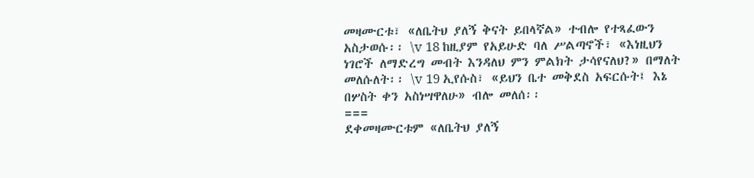መዛሙርቱ፣ «ለቤትህ ያለኝ ቅናት ይበላኛል» ተብሎ የተጻፈውን አስታወሱ፡፡ \v 18 ከዚያም የአይሁድ ባለ ሥልጣኖች፣ «እነዚህን ነገሮች ለማድረግ መብት እንዳለህ ምን ምልክት ታሳየናለህ?» በማለት መለሱለት፡፡ \v 19 ኢየሱስ፣ «ይህን ቤተ መቅደስ አፍርሱት፤ እኔ በሦስት ቀን አስነሣዋለሁ» ብሎ መለሰ፡፡
===
ደቀመዛሙርቱም «ለቤትህ ያለኝ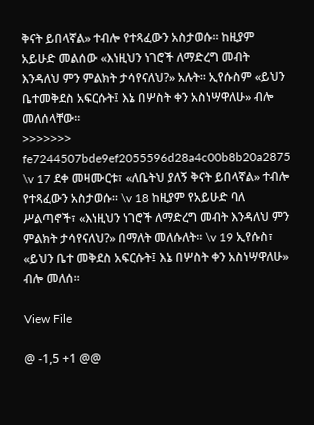ቅናት ይበላኛል» ተብሎ የተጻፈውን አስታወሱ፡፡ ከዚያም አይሁድ መልሰው «እነዚህን ነገሮች ለማድረግ መብት እንዳለህ ምን ምልክት ታሳየናለህ?» አሉት፡፡ ኢየሱስም «ይህን ቤተመቅደስ አፍርሱት፤ እኔ በሦስት ቀን አስነሣዋለሁ» ብሎ መለሰላቸው፡፡
>>>>>>> fe7244507bde9ef2055596d28a4c00b8b20a2875
\v 17 ደቀ መዛሙርቱ፣ «ለቤትህ ያለኝ ቅናት ይበላኛል» ተብሎ የተጻፈውን አስታወሱ፡፡ \v 18 ከዚያም የአይሁድ ባለ ሥልጣኖች፣ «እነዚህን ነገሮች ለማድረግ መብት እንዳለህ ምን ምልክት ታሳየናለህ?» በማለት መለሱለት፡፡ \v 19 ኢየሱስ፣ «ይህን ቤተ መቅደስ አፍርሱት፤ እኔ በሦስት ቀን አስነሣዋለሁ» ብሎ መለሰ፡፡

View File

@ -1,5 +1 @@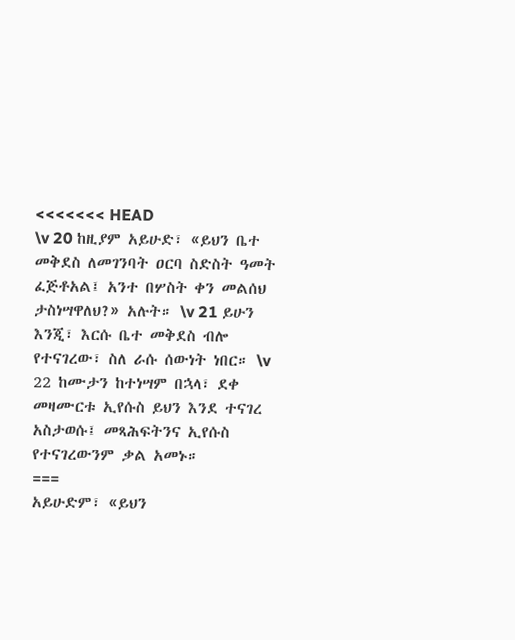<<<<<<< HEAD
\v 20 ከዚያም አይሁድ፣ «ይህን ቤተ መቅደስ ለመገንባት ዐርባ ስድስት ዓመት ፈጅቶአል፤ አንተ በሦስት ቀን መልሰህ ታስነሣዋለህ?» አሉት። \v 21 ይሁን እንጂ፣ እርሱ ቤተ መቅደስ ብሎ የተናገረው፣ ስለ ራሱ ሰውነት ነበር። \v 22 ከሙታን ከተነሣም በኋላ፣ ደቀ መዛሙርቱ ኢየሱስ ይህን እንደ ተናገረ አስታወሱ፤ መጻሕፍትንና ኢየሱስ የተናገረውንም ቃል አመኑ።
===
አይሁድም፣ «ይህን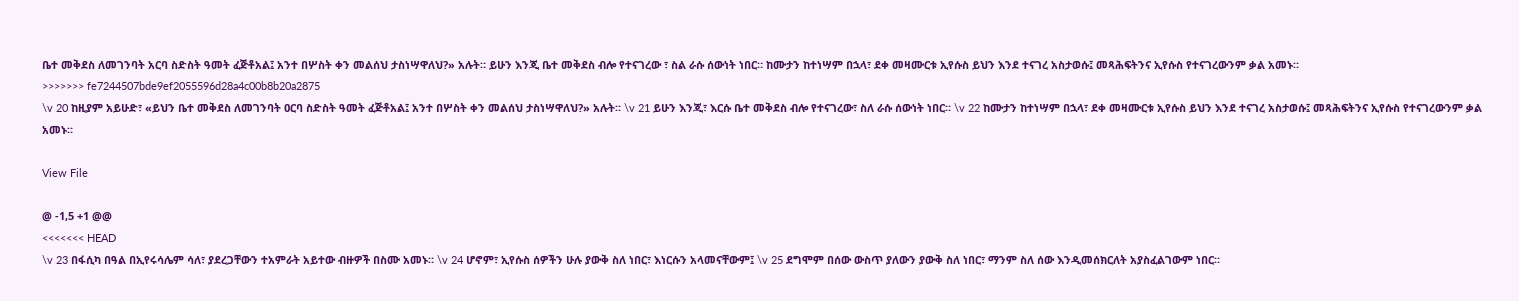ቤተ መቅደስ ለመገንባት አርባ ስድስት ዓመት ፈጅቶአል፤ አንተ በሦስት ቀን መልሰህ ታስነሣዋለህ?» አሉት። ይሁን እንጂ ቤተ መቅደስ ብሎ የተናገረው ፣ ስል ራሱ ሰውነት ነበር። ከሙታን ከተነሣም በኋላ፣ ደቀ መዛሙርቱ ኢየሱስ ይህን እንደ ተናገረ አስታወሱ፤ መጻሕፍትንና ኢየሱስ የተናገረውንም ቃል አመኑ።
>>>>>>> fe7244507bde9ef2055596d28a4c00b8b20a2875
\v 20 ከዚያም አይሁድ፣ «ይህን ቤተ መቅደስ ለመገንባት ዐርባ ስድስት ዓመት ፈጅቶአል፤ አንተ በሦስት ቀን መልሰህ ታስነሣዋለህ?» አሉት። \v 21 ይሁን እንጂ፣ እርሱ ቤተ መቅደስ ብሎ የተናገረው፣ ስለ ራሱ ሰውነት ነበር። \v 22 ከሙታን ከተነሣም በኋላ፣ ደቀ መዛሙርቱ ኢየሱስ ይህን እንደ ተናገረ አስታወሱ፤ መጻሕፍትንና ኢየሱስ የተናገረውንም ቃል አመኑ።

View File

@ -1,5 +1 @@
<<<<<<< HEAD
\v 23 በፋሲካ በዓል በኢየሩሳሌም ሳለ፣ ያደረጋቸውን ተአምራት አይተው ብዙዎች በስሙ አመኑ። \v 24 ሆኖም፣ ኢየሱስ ሰዎችን ሁሉ ያውቅ ስለ ነበር፣ እነርሱን አላመናቸውም፤ \v 25 ደግሞም በሰው ውስጥ ያለውን ያውቅ ስለ ነበር፣ ማንም ስለ ሰው እንዲመሰክርለት አያስፈልገውም ነበር።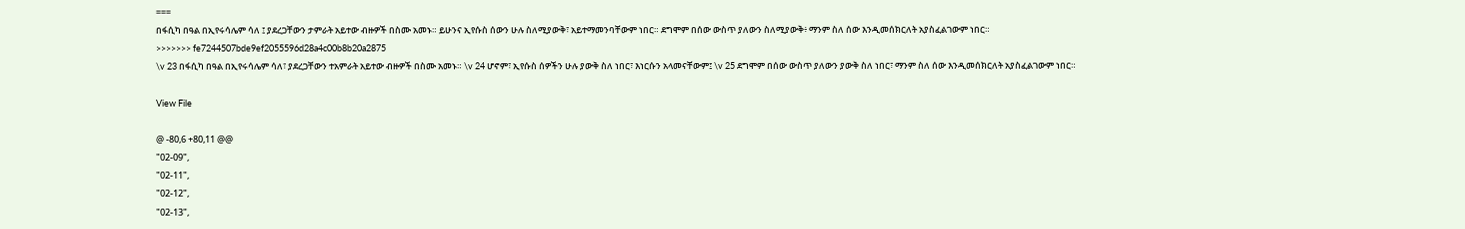===
በፋሲካ በዓል በኢየሩሳሌም ሳለ ፤ ያደረጋቸውን ታምራት አይተው ብዙዎች በስሙ አመኑ። ይሁንና ኢየሱስ ሰውን ሁሉ ስለሚያውቅ፣ አይተማመንባቸውም ነበር። ደግሞም በሰው ውስጥ ያለውን ስለሚያውቅ፥ ማንም ስለ ሰው እንዲመሰክርለት አያስፈልገውም ነበር።
>>>>>>> fe7244507bde9ef2055596d28a4c00b8b20a2875
\v 23 በፋሲካ በዓል በኢየሩሳሌም ሳለ፣ ያደረጋቸውን ተአምራት አይተው ብዙዎች በስሙ አመኑ። \v 24 ሆኖም፣ ኢየሱስ ሰዎችን ሁሉ ያውቅ ስለ ነበር፣ እነርሱን አላመናቸውም፤ \v 25 ደግሞም በሰው ውስጥ ያለውን ያውቅ ስለ ነበር፣ ማንም ስለ ሰው እንዲመሰክርለት አያስፈልገውም ነበር።

View File

@ -80,6 +80,11 @@
"02-09",
"02-11",
"02-12",
"02-13",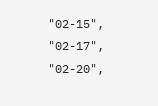"02-15",
"02-17",
"02-20",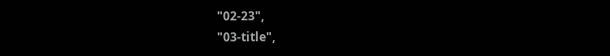"02-23",
"03-title",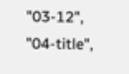"03-12",
"04-title",